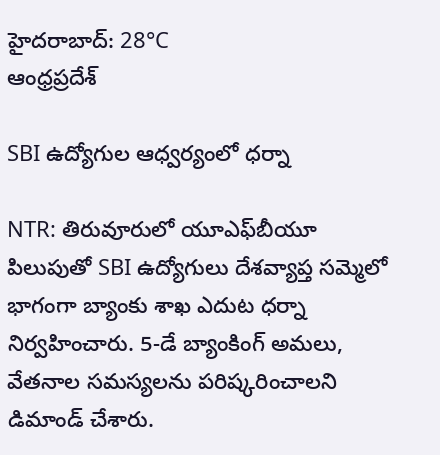హైదరాబాద్: 28°C
ఆంధ్రప్రదేశ్

SBI ఉద్యోగుల ఆధ్వర్యంలో ధర్నా

NTR: తిరువూరులో యూఎఫ్‌బీయూ పిలుపుతో SBI ఉద్యోగులు దేశవ్యాప్త సమ్మెలో భాగంగా బ్యాంకు శాఖ ఎదుట ధర్నా నిర్వహించారు. 5-డే బ్యాంకింగ్ అమలు, వేతనాల సమస్యలను పరిష్కరించాలని డిమాండ్ చేశారు.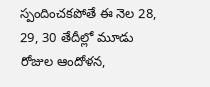స్పందించకపోతే ఈ నెల 28, 29, 30 తేదీల్లో మూడు రోజుల ఆందోళన,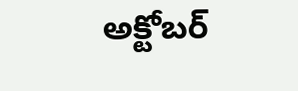అక్టోబర్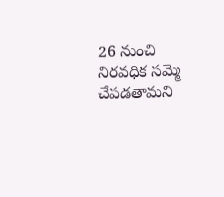26 నుంచి నిరవధిక సమ్మె చేపడతామని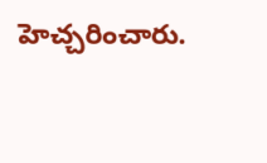హెచ్చరించారు.